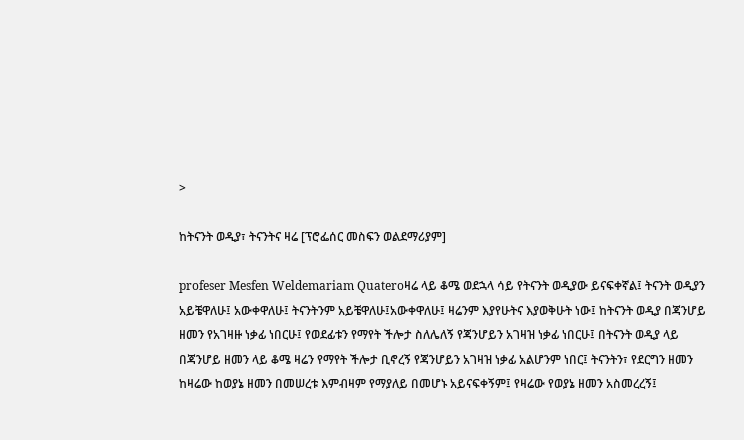>

ከትናንት ወዲያ፣ ትናንትና ዛሬ [ፕሮፌሰር መስፍን ወልደማሪያም]

profeser Mesfen Weldemariam Quateroዛሬ ላይ ቆሜ ወደኋላ ሳይ የትናንት ወዲያው ይናፍቀኛል፤ ትናንት ወዲያን አይቼዋለሁ፤ አውቀዋለሁ፤ ትናንትንም አይቼዋለሁ፤አውቀዋለሁ፤ ዛሬንም እያየሁትና እያወቅሁት ነው፤ ከትናንት ወዲያ በጃንሆይ ዘመን የአገዛዙ ነቃፊ ነበርሁ፤ የወደፊቱን የማየት ችሎታ ስለሌለኝ የጃንሆይን አገዛዝ ነቃፊ ነበርሁ፤ በትናንት ወዲያ ላይ በጃንሆይ ዘመን ላይ ቆሜ ዛሬን የማየት ችሎታ ቢኖረኝ የጃንሆይን አገዛዝ ነቃፊ አልሆንም ነበር፤ ትናንትን፣ የደርግን ዘመን ከዛሬው ከወያኔ ዘመን በመሠረቱ እምብዛም የማያለይ በመሆኑ አይናፍቀኝም፤ የዛሬው የወያኔ ዘመን አስመረረኝ፤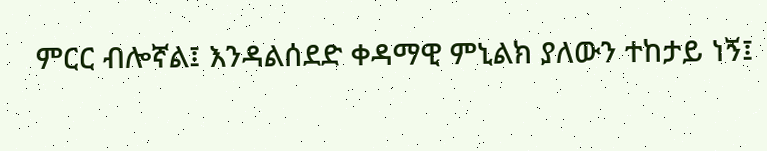ምርር ብሎኛል፤ እንዳልሰደድ ቀዳማዊ ምኒልክ ያለውን ተከታይ ነኝ፤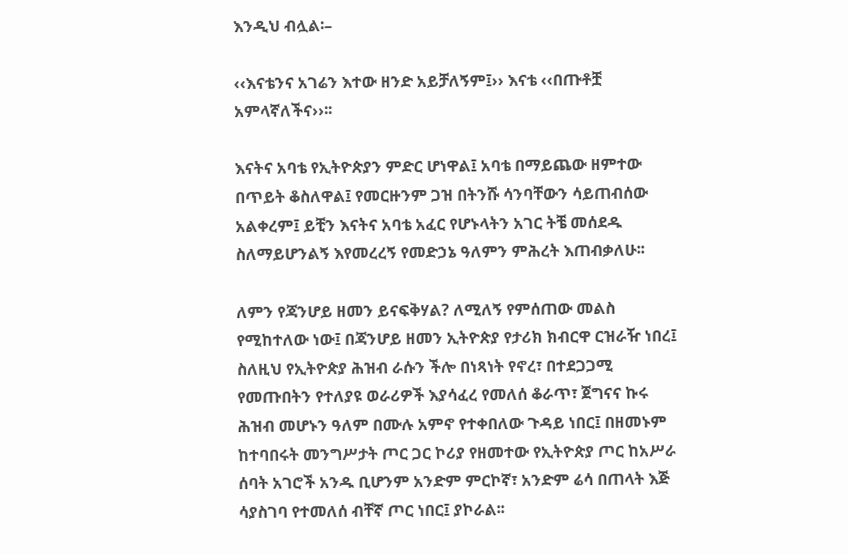እንዲህ ብሏል፡–

‹‹እናቴንና አገሬን እተው ዘንድ አይቻለኝም፤›› እናቴ ‹‹በጡቶቿ አምላኛለችና››፡፡

እናትና አባቴ የኢትዮጵያን ምድር ሆነዋል፤ አባቴ በማይጨው ዘምተው በጥይት ቆስለዋል፤ የመርዙንም ጋዝ በትንሹ ሳንባቸውን ሳይጠብሰው አልቀረም፤ ይቺን እናትና አባቴ አፈር የሆኑላትን አገር ትቼ መሰደዱ ስለማይሆንልኝ እየመረረኝ የመድኃኔ ዓለምን ምሕረት እጠብቃለሁ፡፡

ለምን የጃንሆይ ዘመን ይናፍቅሃል? ለሚለኝ የምሰጠው መልስ የሚከተለው ነው፤ በጃንሆይ ዘመን ኢትዮጵያ የታሪክ ክብርዋ ርዝራዥ ነበረ፤ ስለዚህ የኢትዮጵያ ሕዝብ ራሱን ችሎ በነጻነት የኖረ፣ በተደጋጋሚ የመጡበትን የተለያዩ ወራሪዎች እያሳፈረ የመለሰ ቆራጥ፣ ጀግናና ኩሩ ሕዝብ መሆኑን ዓለም በሙሉ አምኖ የተቀበለው ጉዳይ ነበር፤ በዘመኑም ከተባበሩት መንግሥታት ጦር ጋር ኮሪያ የዘመተው የኢትዮጵያ ጦር ከአሥራ ሰባት አገሮች አንዱ ቢሆንም አንድም ምርኮኛ፣ አንድም ሬሳ በጠላት እጅ ሳያስገባ የተመለሰ ብቸኛ ጦር ነበር፤ ያኮራል፡፡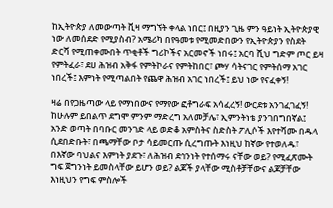ከኢትዮጵያ ለመውጣት ቪዛ ማግኘት ቀላል ነበር፤ በዚያን ጊዜ ምን ዓይነት ኢትዮጵያዊ ነው ለመሰደድ የሚያስብ? አሜሪካ በየዓመቱ የሚመድበውን የኢትዮጵያን የስደት ድርሻ የሚጠቀሙበት ጥቂቶች ግሪኮችና አርመኖች ነበሩ፤ አርባ ሺህ ግድም ጦር ይዛ የምትፈራ፣ ደሀ ሕዝብ አቅፋ የምትኮራና የምትከበር፣ ጮሃ ሳትናገር የምትሰማ አገር ነበረች፤ እምነት የሚጣልበት የጨዋ ሕዝብ አገር ነበረች፤ ይህ ነው የናፈቀኝ!

ዛሬ በየጋዜጣው ላይ የማነበውና የማየው ፎቶግራፍ አሳፈረኝ! ውርደቱ አንገፈገፈኝ! ከሁሉም ይበልጥ ደግሞ ምንም ማድረግ አለመቻሌ፣ ኢምንትነቴ ያንገበግበኛል፤ አንድ ወጣት በባቡር መንገድ ላይ ወድቆ አምስትና ስድስት ፖሊሶች እየተሻሙ በዱላ ሲደበድቡት፣ በጫማቸው ቦታ ሳይመርጡ ሲረግጡት እነዚህ ከኛው የተወለዱ፣ በእኛው ባህልና እምነት ያደጉ፣ ለሕዝብ ደኅንነት የተሰማሩ ናቸው ወይ? የሚፈጽሙት ግፍ ጀግንነት ይመስላቸው ይሆን ወይ? ልጆች ያላቸው ሚስቶቻቸውና ልጆቻቸው እነዚህን የግፍ ምስሎች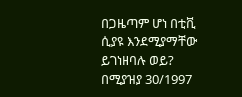በጋዜጣም ሆነ በቲቪ ሲያዩ እንደሚያማቸው ይገነዘባሉ ወይ?
በሚያዝያ 30/1997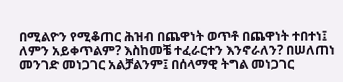በሚልዮን የሚቆጠር ሕዝብ በጨዋነት ወጥቶ በጨዋነት ተበተነ፤ ለምን አይቀጥልም? እስከመቼ ተፈራርተን እንኖራለን? በሠለጠነ መንገድ መነጋገር አልቻልንም፤ በሰላማዊ ትግል መነጋገር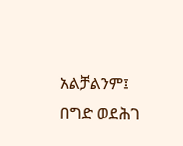አልቻልንም፤ በግድ ወደሕገ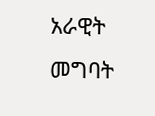አራዊት መግባት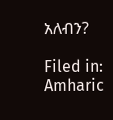አለብን?

Filed in: Amharic